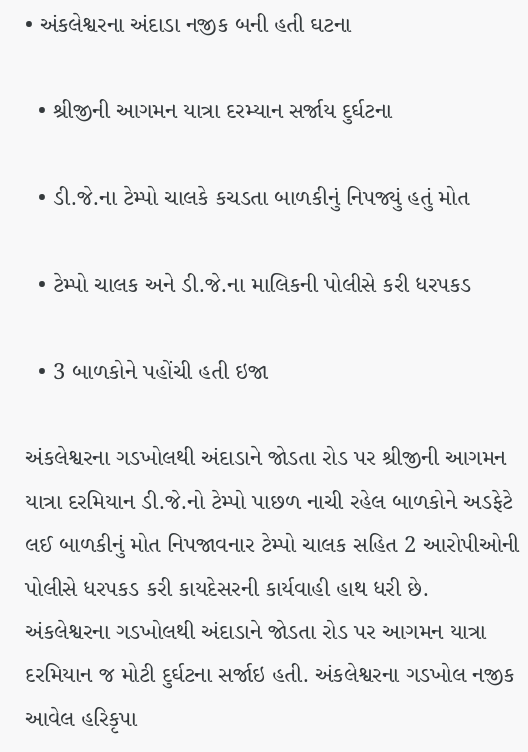• અંકલેશ્વરના અંદાડા નજીક બની હતી ઘટના

  • શ્રીજીની આગમન યાત્રા દરમ્યાન સર્જાય દુર્ઘટના

  • ડી.જે.ના ટેમ્પો ચાલકે કચડતા બાળકીનું નિપજ્યું હતું મોત

  • ટેમ્પો ચાલક અને ડી.જે.ના માલિકની પોલીસે કરી ધરપકડ

  • 3 બાળકોને પહોંચી હતી ઇજા

અંકલેશ્વરના ગડખોલથી અંદાડાને જોડતા રોડ પર શ્રીજીની આગમન યાત્રા દરમિયાન ડી.જે.નો ટેમ્પો પાછળ નાચી રહેલ બાળકોને અડફેટે લઈ બાળકીનું મોત નિપજાવનાર ટેમ્પો ચાલક સહિત 2 આરોપીઓની પોલીસે ધરપકડ કરી કાયદેસરની કાર્યવાહી હાથ ધરી છે.
અંકલેશ્વરના ગડખોલથી અંદાડાને જોડતા રોડ પર આગમન યાત્રા દરમિયાન જ મોટી દુર્ઘટના સર્જાઇ હતી. અંકલેશ્વરના ગડખોલ નજીક આવેલ હરિકૃપા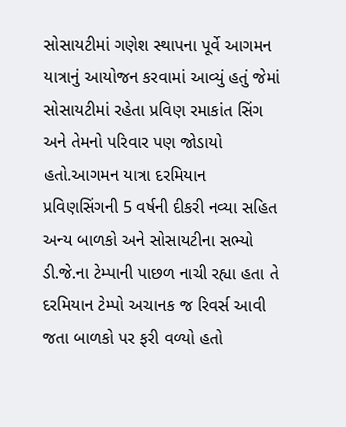સોસાયટીમાં ગણેશ સ્થાપના પૂર્વે આગમન યાત્રાનું આયોજન કરવામાં આવ્યું હતું જેમાં સોસાયટીમાં રહેતા પ્રવિણ રમાકાંત સિંગ અને તેમનો પરિવાર પણ જોડાયો હતો.આગમન યાત્રા દરમિયાન પ્રવિણસિંગની 5 વર્ષની દીકરી નવ્યા સહિત અન્ય બાળકો અને સોસાયટીના સભ્યો ડી.જે.ના ટેમ્પાની પાછળ નાચી રહ્યા હતા તે દરમિયાન ટેમ્પો અચાનક જ રિવર્સ આવી જતા બાળકો પર ફરી વળ્યો હતો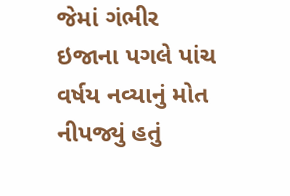જેમાં ગંભીર ઇજાના પગલે પાંચ વર્ષય નવ્યાનું મોત નીપજ્યું હતું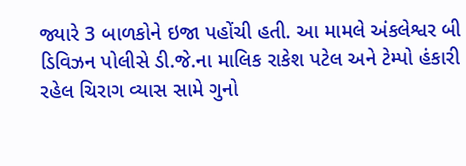જ્યારે 3 બાળકોને ઇજા પહોંચી હતી. આ મામલે અંકલેશ્વર બી ડિવિઝન પોલીસે ડી.જે.ના માલિક રાકેશ પટેલ અને ટેમ્પો હંકારી રહેલ ચિરાગ વ્યાસ સામે ગુનો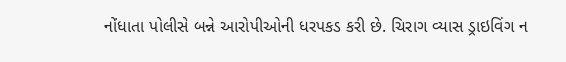નોંધાતા પોલીસે બન્ને આરોપીઓની ધરપકડ કરી છે. ચિરાગ વ્યાસ ડ્રાઇવિંગ ન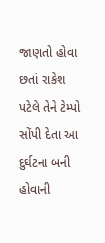જાણતો હોવા છતાં રાકેશ પટેલે તેને ટેમ્પો સોંપી દેતા આ દુર્ઘટના બની હોવાની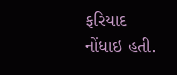ફરિયાદ નોંધાઇ હતી.